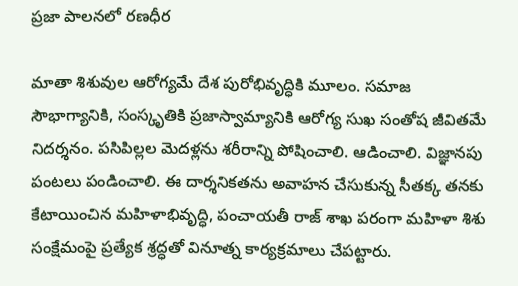ప్రజా పాలనలో రణధీర

మాతా శిశువుల ఆరోగ్యమే దేశ పురోభివృద్ధికి మూలం. సమాజ సౌభాగ్యానికి, సంస్కృతికి ప్రజాస్వామ్యానికి ఆరోగ్య సుఖ సంతోష జీవితమే నిదర్శనం. పసిపిల్లల మెదళ్లను శరీరాన్ని పోషించాలి. ఆడించాలి. విజ్ఞానపు పంటలు పండించాలి. ఈ దార్శనికతను అవాహన చేసుకున్న సీతక్క తనకు కేటాయించిన మహిళాభివృద్ధి, పంచాయతీ రాజ్ శాఖ పరంగా మహిళా శిశు సంక్షేమంపై ప్రత్యేక శ్రద్ధతో వినూత్న కార్యక్రమాలు చేపట్టారు.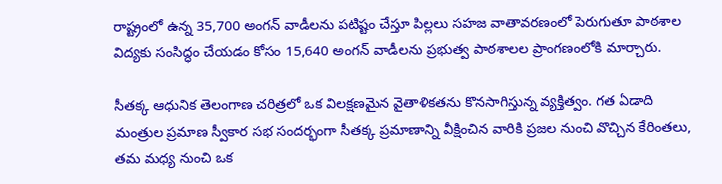రాష్ట్రంలో ఉన్న 35,700 అంగన్ వాడీలను పటిష్టం చేస్తూ పిల్లలు సహజ వాతావరణంలో పెరుగుతూ పాఠశాల విద్యకు సంసిద్ధం చేయడం కోసం 15,640 అంగన్ వాడీలను ప్రభుత్వ పాఠశాలల ప్రాంగణంలోకి మార్చారు.

సీతక్క ఆధునిక తెలంగాణ చరిత్రలో ఒక విలక్షణమైన వైతాళికతను కొనసాగిస్తున్న వ్యక్తిత్వం. గత ఏడాది మంత్రుల ప్రమాణ స్వీకార సభ సందర్భంగా సీతక్క ప్రమాణాన్ని వీక్షించిన వారికి ప్రజల నుంచి వొచ్చిన కేరింతలు, తమ మ‌ధ్య నుంచి ఒక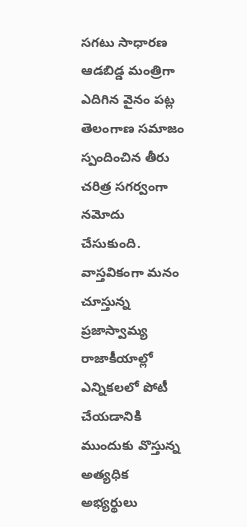సగటు సాధారణ ఆడబిడ్డ మంత్రిగా ఎదిగిన వైనం పట్ల తెలంగాణ సమాజం స్పందించిన తీరు చరిత్ర స‌గర్వంగా నమోదు చేసుకుంది. వాస్తవికంగా మనం చూస్తున్న ప్రజాస్వామ్య రాజాకీయాల్లో ఎన్నికలలో పోటీ చేయడానికి ముందుకు వొస్తున్న అత్యధిక అభ్యర్థులు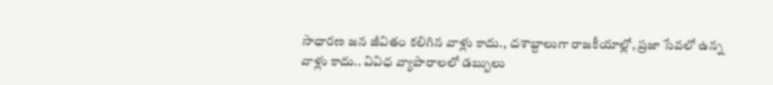సాధారణ జన జీవితం కలిగిన వాళ్లు కాదు., దశాబ్దాలుగా రాజకీయాల్లో, ప్రజా సేవలో ఉన్న వాళ్లు కాదు.. వివిధ వ్యాపారాలలో డబ్బులు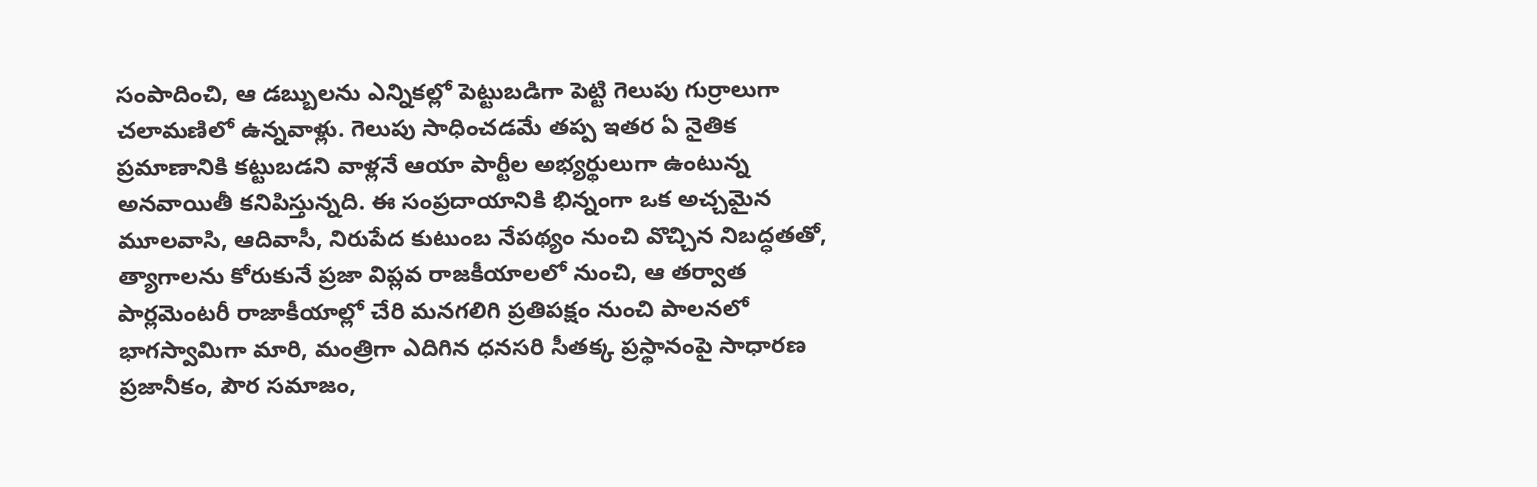సంపాదించి, ఆ డబ్బులను ఎన్నికల్లో పెట్టుబడిగా పెట్టి గెలుపు గుర్రాలుగా చలామణిలో ఉన్నవాళ్లు. గెలుపు సాధించడమే తప్ప ఇతర ఏ నైతిక ప్రమాణానికి కట్టుబడని వాళ్లనే ఆయా పార్టీల అభ్యర్థులుగా ఉంటున్న అనవాయితీ కనిపిస్తున్నది. ఈ సంప్రదాయానికి భిన్నంగా ఒక అచ్చమైన మూలవాసి, ఆదివాసీ, నిరుపేద కుటుంబ నేపథ్యం నుంచి వొచ్చిన నిబద్ధతతో, త్యాగాలను కోరుకునే ప్రజా విప్లవ రాజకీయాలలో నుంచి, ఆ తర్వాత పార్లమెంటరీ రాజాకీయాల్లో చేరి మనగలిగి ప్రతిపక్షం నుంచి పాలనలో భాగస్వామిగా మారి, మంత్రిగా ఎదిగిన ధనసరి సీతక్క ప్రస్థానంపై సాధారణ ప్రజానీకం, పౌర సమాజం,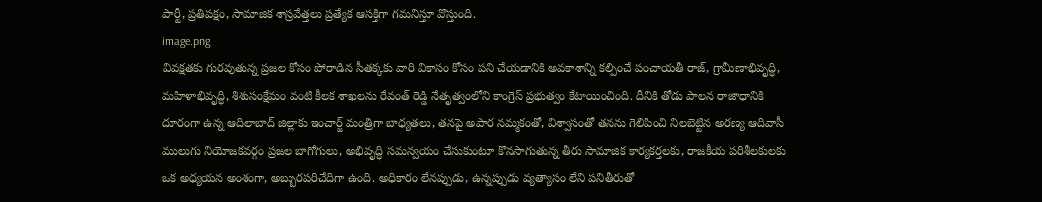పార్టీ, ప్రతిపక్షం, సామాజిక శాస్రవేత్తలు ప్రత్యేక ఆసక్తిగా గమనిస్తూ వొస్తుంది.
image.png
వివక్షతకు గురవుతున్న ప్రజల కోసం పోరాడిన సీతక్కకు వారి వికాసం కోసం పని చేయడానికి అవకాశాన్ని కల్పించే పంచాయతీ రాజ్, గ్రామీణాభివృద్ధి, మహిళాభివృద్ధి, శిశుసంక్షేమం వంటి కీలక శాఖలను రేవంత్ రెడ్డి నేతృత్వంలోని కాంగ్రెస్ ప్రభుత్వం కేటాయించింది. దీనికి తోడు పాలన రాజాధానికి దూరంగా ఉన్న ఆదిలాబాద్ జిల్లాకు ఇంచార్జ్ మంత్రిగా బాధ్య‌తలు, తనపై అపార నమ్మకంతో, విశ్వాసంతో తనను గెలిపించి నిలబెట్టిన అరణ్య ఆదివాసీ ములుగు నియోజకవర్గం ప్రజల బాగోగులు, అభివృద్ధి సమన్వయం చేసుకుంటూ కొనసాగుతున్న తీరు సామాజిక కార్యకర్తలకు, రాజకీయ పరిశీలకులకు ఒక అధ్యయన అంశంగా, అబ్బురపరిచేదిగా ఉంది. అధికారం లేనప్పుడు, ఉన్నప్పుడు వ్యత్యాసం లేని పనితీరుతో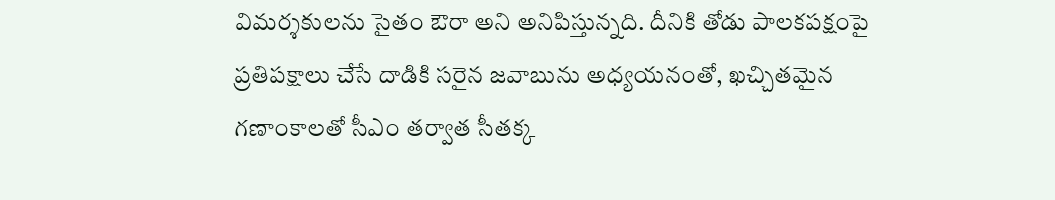విమర్శకులను సైతం ఔరా అని అనిపిస్తున్నది. దీనికి తోడు పాలకపక్షంపై ప్రతిపక్షాలు చేసే దాడికి సరైన జవాబును అధ్యయనంతో, ఖ‌చ్చిత‌మైన‌ గణాంకాలతో సీఎం తర్వాత సీతక్క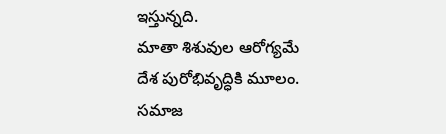ఇస్తున్నది.
మాతా శిశువుల ఆరోగ్యమే దేశ పురోభివృద్ధికి మూలం. సమాజ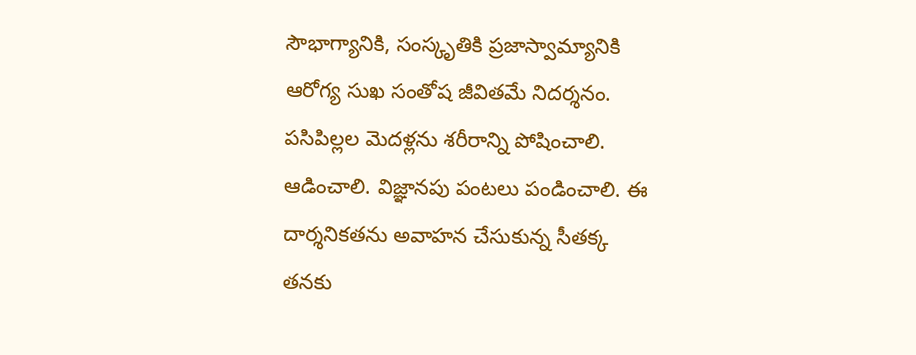సౌభాగ్యానికి, సంస్కృతికి ప్రజాస్వామ్యానికి ఆరోగ్య సుఖ సంతోష జీవితమే నిదర్శనం. పసిపిల్లల మెదళ్లను శరీరాన్ని పోషించాలి. ఆడించాలి. విజ్ఞానపు పంటలు పండించాలి. ఈ దార్శనికతను అవాహన చేసుకున్న సీతక్క తనకు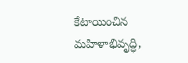కేటాయించిన మహిళాభివృద్ధి,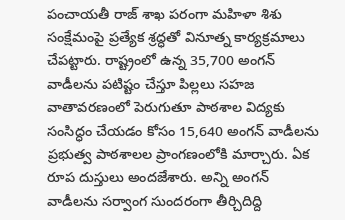పంచాయతీ రాజ్ శాఖ పరంగా మహిళా శిశు సంక్షేమంపై ప్రత్యేక శ్రద్ధతో వినూత్న కార్యక్రమాలు చేపట్టారు. రాష్ట్రంలో ఉన్న 35,700 అంగన్ వాడీలను పటిష్టం చేస్తూ పిల్లలు సహజ వాతావరణంలో పెరుగుతూ పాఠశాల విద్యకు సంసిద్ధం చేయడం కోసం 15,640 అంగన్ వాడీలను ప్రభుత్వ పాఠశాలల ప్రాంగణంలోకి మార్చారు. ఏక రూప దుస్తులు అందజేశారు. అన్ని అంగన్ వాడీలను సర్వాంగ సుందరంగా తీర్చిదిద్ది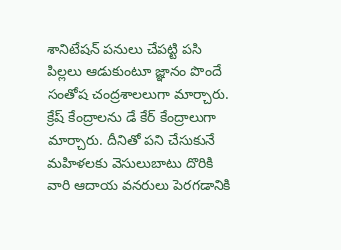శానిటేషన్ ప‌నులు చేప‌ట్టి పసి పిల్లలు ఆడుకుంటూ జ్ఞానం పొందే సంతోష చంద్రశాలలుగా మార్చారు. క్రేష్ కేంద్రాలను డే కేర్ కేంద్రాలుగా మార్చారు. దీనితో పని చేసుకునే మహిళలకు వెసులుబాటు దొరికి వారి ఆదాయ వనరులు పెరగడానికి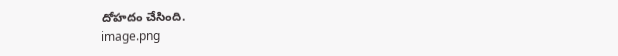దోహదం చేసింది.
image.png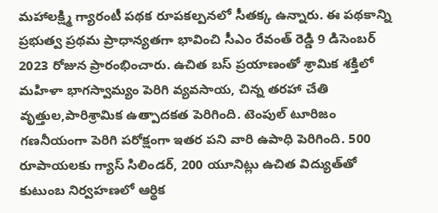మహాలక్ష్మి గ్యారంటీ పథక రూపకల్పనలో సీతక్క ఉన్నారు. ఈ పథకాన్ని ప్రభుత్వ ప్రథమ ప్రాధాన్యతగా భావించి సీఎం రేవంత్ రెడ్డి 9 డిసెంబర్ 2023 రోజున ప్రారంభించారు. ఉచిత బస్ ప్రయాణంతో శ్రామిక శక్తిలో మహిళా భాగస్వామ్యం పెరిగి వ్యవసాయ, చిన్న తరహా చేతి వృత్తుల,పారిశ్రామిక ఉత్పాదకత పెరిగింది. టెంపుల్ టూరిజం గణనీయంగా పెరిగి పరోక్షంగా ఇతర పని వారి ఉపాధి పెరిగింది. 500 రూపాయలకు గ్యాస్ సిలిండర్, 200 యూనిట్లు ఉచిత విద్యుత్‌తో కుటుంబ నిర్వహణలో ఆర్థిక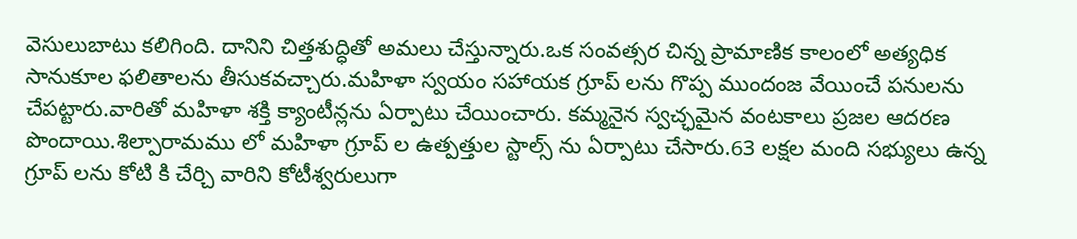వెసులుబాటు కలిగింది. దానిని చిత్తశుద్ధితో అమలు చేస్తున్నారు.ఒక సంవత్సర చిన్న ప్రామాణిక కాలంలో అత్యధిక సానుకూల ఫలితాలను తీసుకవచ్చారు.మహిళా స్వయం సహాయక గ్రూప్ లను గొప్ప ముందంజ వేయించే పనులను చేపట్టారు.వారితో మహిళా శక్తి క్యాంటీన్లను ఏర్పాటు చేయించారు. కమ్మనైన స్వచ్ఛమైన వంటకాలు ప్రజల ఆదరణ పొందాయి.శిల్పారామము లో మహిళా గ్రూప్ ల ఉత్పత్తుల స్టాల్స్ ను ఏర్పాటు చేసారు.63 లక్షల మంది సభ్యులు ఉన్న గ్రూప్ లను కోటి కి చేర్చి వారిని కోటీశ్వరులుగా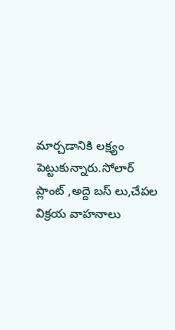మార్చడానికి లక్ష్యం పెట్టుకున్నారు.సోలార్ ప్లాంట్ ,అద్దె బస్ లు,చేపల విక్రయ వాహనాలు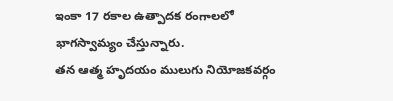ఇంకా 17 రకాల ఉత్పాదక రంగాలలో భాగస్వామ్యం చేస్తున్నారు.
తన ఆత్మ హృదయం ములుగు నియోజకవర్గం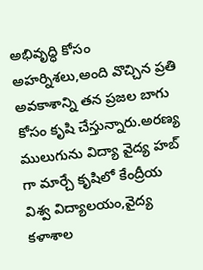అభివృద్ధి కోసం అహర్నిశలు,అంది వొచ్చిన ప్రతి అవకాశాన్ని తన ప్రజల బాగు కోసం కృషి చేస్తున్నారు.అరణ్య ములుగును విద్యా వైద్య హబ్ గా మార్చే కృషిలో కేంద్రీయ విశ్వ విద్యాలయం,వైద్య కళాశాల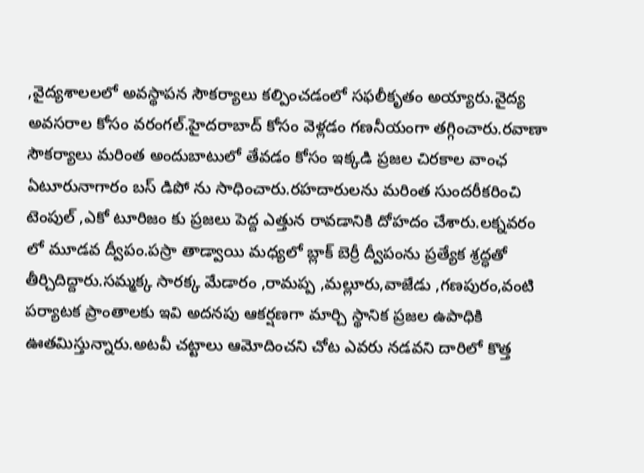,వైద్యశాలలలో అవస్థాపన సౌకర్యాలు కల్పించడంలో సఫలీకృతం అయ్యారు.వైద్య అవసరాల కోసం వరంగల్.హైదరాబాద్ కోసం వెళ్లడం గణనీయంగా తగ్గించారు.రవాణా సౌకర్యాలు మరింత అందుబాటులో తేవడం కోసం ఇక్కడి ప్రజల చిరకాల వాంఛ ఏటూరునాగారం బస్ డిపో ను సాధించారు.రహదారులను మరింత సుందరీకరించి టెంపుల్ ,ఎకో టూరిజం కు ప్రజలు పెద్ద ఎత్తున రావడానికి దోహదం చేశారు.లక్నవరం లో మూడవ ద్వీపం.పస్రా తాడ్వాయి మధ్యలో బ్లాక్ బెర్రీ ద్వీపంను ప్రత్యేక శ్రద్ధతో తీర్చిదిద్దారు.సమ్మక్క సారక్క మేడారం ,రామప్ప ,మల్లూరు,వాజేడు ,గణపురం,వంటి పర్యాటక ప్రాంతాలకు ఇవి అదనపు ఆకర్షణగా మార్చి స్థానిక ప్రజల ఉపాధికి ఊతమిస్తున్నారు.అటవీ చట్టాలు ఆమోదించని చోట ఎవరు నడవని దారిలో కొత్త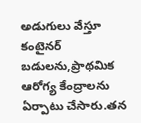అడుగులు వేస్తూ కంటైనర్ బడులను,ప్రాథమిక ఆరోగ్య కేంద్రాలను ఏర్పాటు చేసారు.తన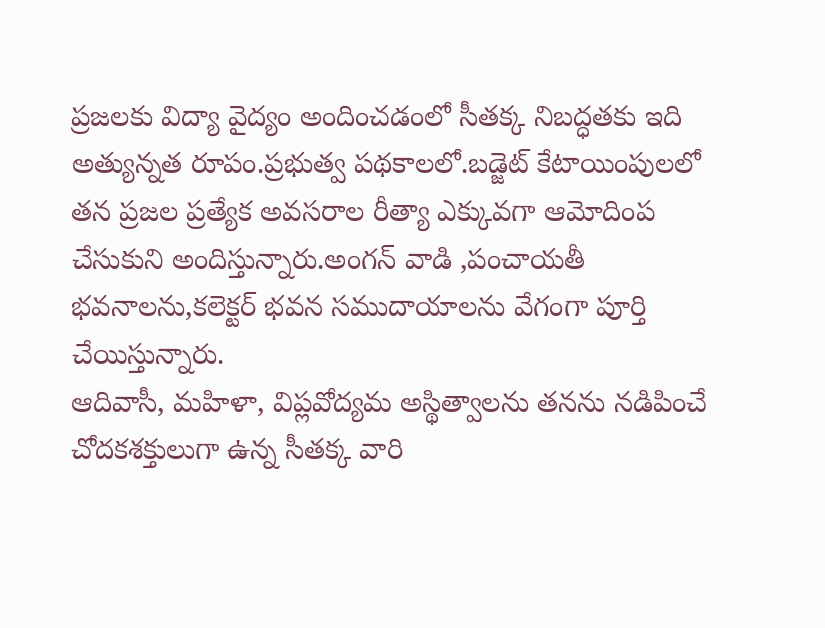ప్రజలకు విద్యా వైద్యం అందించడంలో సీతక్క నిబద్ధతకు ఇది అత్యున్నత రూపం.ప్రభుత్వ పథకాలలో.బడ్జెట్ కేటాయింపులలో తన ప్రజల ప్రత్యేక అవసరాల రీత్యా ఎక్కువగా ఆమోదింప చేసుకుని అందిస్తున్నారు.అంగన్ వాడి ,పంచాయతీ భవనాలను,కలెక్టర్ భవన సముదాయాలను వేగంగా పూర్తి చేయిస్తున్నారు.
ఆదివాసీ, మహిళా, విప్లవోద్యమ అస్థిత్వాలను తనను నడిపించే చోదకశక్తులుగా ఉన్న సీతక్క వారి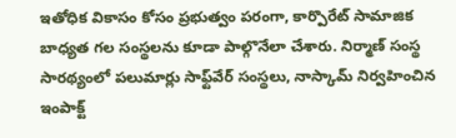ఇతోధిక వికాసం కోసం ప్రభుత్వం పరంగా, కార్పొరేట్ సామాజిక బాధ్య‌త గల సంస్థలను కూడా పాల్గొనేలా చేశారు. నిర్మాణ్ సంస్థ సారథ్యంలో పలుమార్లు సాఫ్ట్‌వేర్‌ సంస్థలు, నాస్కామ్ నిర్వహించిన ఇంపాక్ట్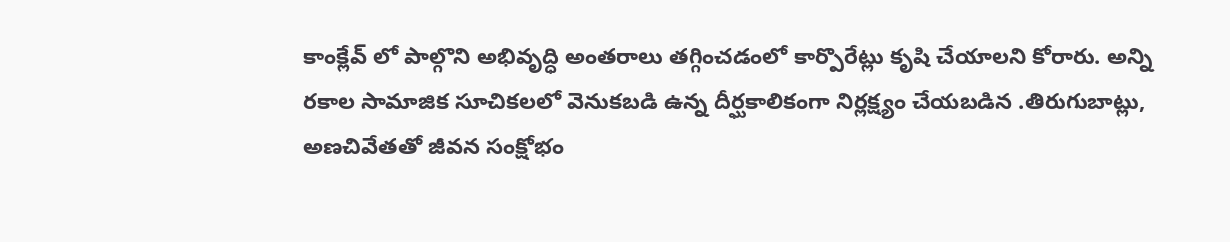కాంక్లేవ్ లో పాల్గొని అభివృద్ధి అంతరాలు తగ్గించడంలో కార్పొరేట్లు కృషి చేయాలని కోరారు. అన్ని రకాల సామాజిక సూచికలలో వెనుకబడి ఉన్న దీర్ఘకాలికంగా నిర్లక్ష్యం చేయబడిన .తిరుగుబాట్లు, అణచివేతతో జీవన సంక్షోభం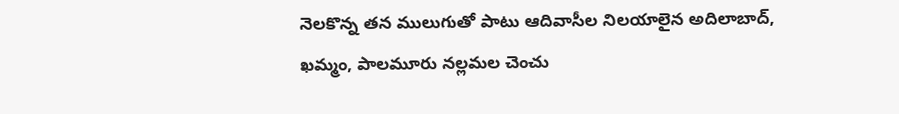నెలకొన్న తన ములుగుతో పాటు ఆదివాసీల నిలయాలైన అదిలాబాద్, ఖమ్మం, పాలమూరు నల్లమల చెంచు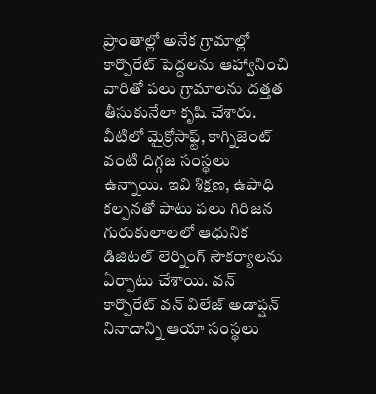ప్రాంతాల్లో అనేక గ్రామాల్లో కార్పొరేట్ పెద్దలను ఆహ్వానించి వారితో పలు గ్రామాలను దత్తత తీసుకునేలా కృషి చేశారు. వీటిలో మైక్రోసాఫ్ట్, కాగ్నిజెంట్ వంటి దిగ్గజ సంస్థలు ఉన్నాయి. ఇవి శిక్షణ, ఉపాధి కల్పనతో పాటు పలు గిరిజన గురుకులాలలో ఆధునిక డిజిటల్ లెర్నింగ్ సౌకర్యాలను ఏర్పాటు చేశాయి. వ‌న్ కార్పొరేట్ వ‌న్ విలేజ్ అడాప్ష‌న్‌ నినాదాన్ని ఆయా సంస్థలు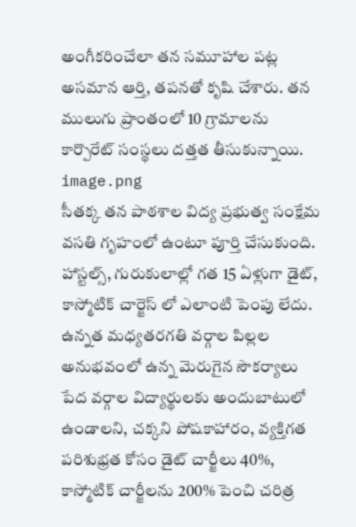అంగీకరించేలా తన సమూహాల పట్ల  అసమాన ఆర్తి, తపనతో కృషి చేశారు. తన ములుగు ప్రాంతంలో 10 గ్రామాలను కార్పొరేట్ సంస్థలు దత్తత తీసుకున్నాయి.
image.png
సీతక్క తన పాఠశాల విద్య ప్రభుత్వ సంక్షేమ వసతి గృహంలో ఉంటూ పూర్తి చేసుకుంది. హాస్టల్స్, గురుకులాల్లో గత 15 ఏళ్లుగా డైట్, కాస్మోటిక్ చార్జెస్ లో ఎలాంటి పెంపు లేదు. ఉన్నత మధ్యతరగతి వర్గాల పిల్లల అనుభవంలో ఉన్న మెరుగైన సౌకర్యాలు పేద వర్గాల విద్యార్థులకు అందుబాటులో ఉండాలని, చక్కని పోషకాహారం, వ్యక్తిగత పరిశుభ్రత కోసం డైట్ చార్జీలు 40%, కాస్మోటిక్ చార్జీలను 200% పెంచి చరిత్ర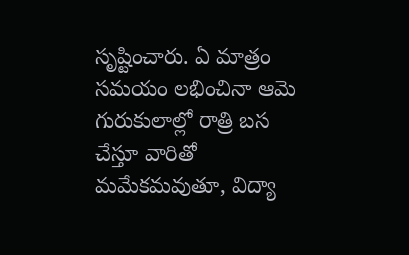సృష్టించారు. ఏ మాత్రం సమయం లభించినా ఆమె గురుకులాల్లో రాత్రి బస చేస్తూ వారితో మమేకమ‌వుతూ, విద్యా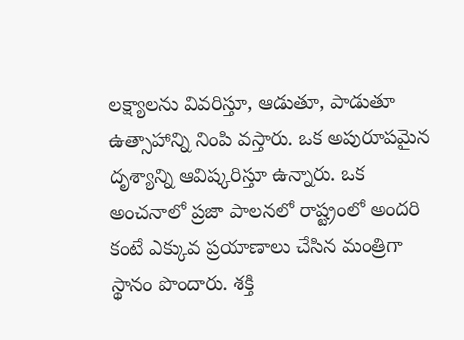లక్ష్యాలను వివరిస్తూ, ఆడుతూ, పాడుతూ ఉత్సాహాన్ని నింపి వస్తారు. ఒక అపురూపమైన దృశ్యాన్ని ఆవిష్కరిస్తూ ఉన్నారు. ఒక అంచనాలో ప్రజా పాలనలో రాష్ట్రంలో అందరి కంటే ఎక్కువ ప్రయాణాలు చేసిన మంత్రిగా స్థానం పొందారు. శక్తి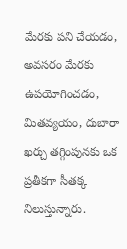మేరకు పని చేయడం, అవసరం మేరకు ఉపయోగించడం, మితవ్యయం, దుబారా ఖర్చు తగ్గింపున‌కు ఒక ప్రతీకగా సీతక్క నిలుస్తున్నారు.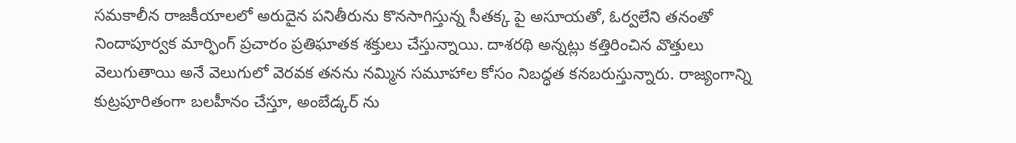సమకాలీన రాజకీయాలలో అరుదైన పనితీరును కొనసాగిస్తున్న సీతక్క పై అసూయతో, ఓర్వలేని తనంతో నిందాపూర్వక మార్ఫింగ్ ప్రచారం ప్రతిఘాతక శక్తులు చేస్తున్నాయి. దాశరథి అన్నట్లు కత్తిరించిన వొత్తులు వెలుగుతాయి అనే వెలుగులో వెరవక తనను నమ్మిన సమూహాల కోసం నిబద్ధత కనబరుస్తున్నారు. రాజ్యంగాన్ని కుట్ర‌పూరితంగా బలహీనం చేస్తూ, అంబేడ్కర్ ను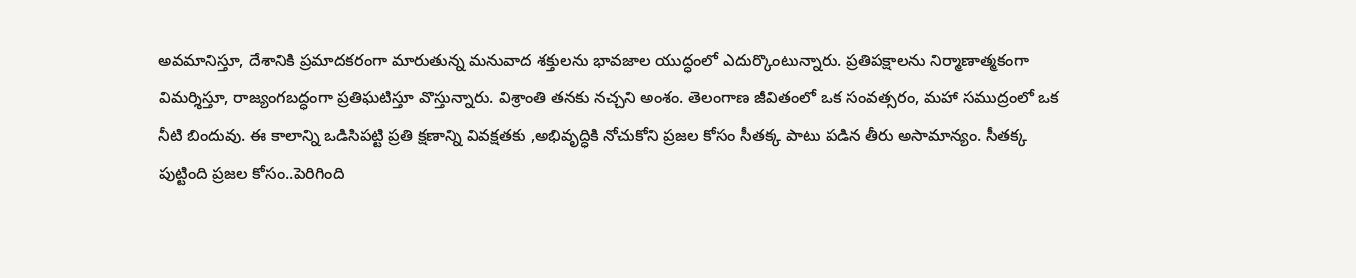అవమానిస్తూ, దేశానికి ప్రమాదకరంగా మారుతున్న మనువాద శక్తులను భావజాల యుద్ధంలో ఎదుర్కొంటున్నారు. ప్రతిపక్షాలను నిర్మాణాత్మకంగా విమర్శిస్తూ, రాజ్యంగబద్ధంగా ప్రతిఘటిస్తూ వొస్తున్నారు. విశ్రాంతి తనకు నచ్చని అంశం. తెలంగాణ జీవితంలో ఒక సంవత్సరం, మహా సముద్రంలో ఒక నీటి బిందువు. ఈ కాలాన్ని ఒడిసిపట్టి ప్రతి క్షణాన్ని వివక్షతకు ,అభివృద్ధికి నోచుకోని ప్రజల కోసం సీత‌క్క పాటు పడిన తీరు అసామాన్యం. సీతక్క పుట్టింది ప్రజల కోసం..పెరిగింది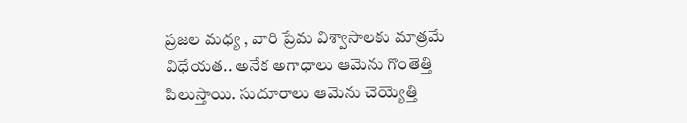ప్రజల మధ్య , వారి ప్రేమ విశ్వాసాలకు మాత్రమే విధేయత.. అనేక అగాధాలు ఆమెను గొంతెత్తి పిలుస్తాయి. సుదూరాలు ఆమెను చెయ్యెత్తి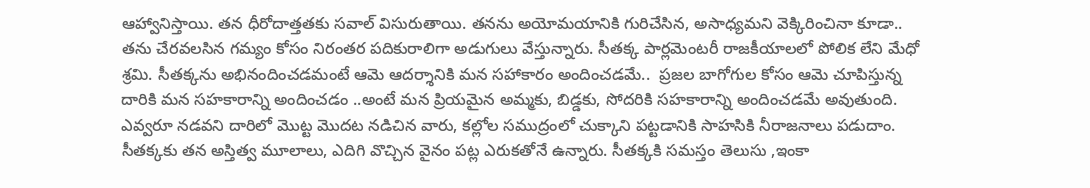ఆహ్వానిస్తాయి. తన ధీరోదాత్తతకు సవాల్ విసురుతాయి. తనను అయోమయానికి గురిచేసిన, అసాధ్యమ‌ని వెక్కిరించినా కూడా..  తను చేరవలసిన గమ్యం కోసం నిరంతర పదికురాలిగా అడుగులు వేస్తున్నారు. సీతక్క పార్లమెంటరీ రాజకీయాలలో పోలిక లేని మేధో శ్రమి. సీతక్కను అభినందించడమంటే ఆమె ఆదర్శానికి మన సహాకారం అందించడమే..  ప్రజల బాగోగుల కోసం ఆమె చూపిస్తున్న దారికి మన సహకారాన్ని అందించడం ..అంటే మన ప్రియమైన అమ్మకు, బిడ్డకు, సోదరికి సహకారాన్ని అందించడమే అవుతుంది. ఎవ్వరూ నడవని దారిలో మొట్ట మొదట నడిచిన వారు, కల్లోల సముద్రంలో చుక్కాని పట్టడానికి సాహసికి నీరాజనాలు పడుదాం. సీతక్కకు తన అస్తిత్వ మూలాలు, ఎదిగి వొచ్చిన వైనం పట్ల ఎరుకతోనే ఉన్నారు. సీతక్కకి సమస్తం తెలుసు ,ఇంకా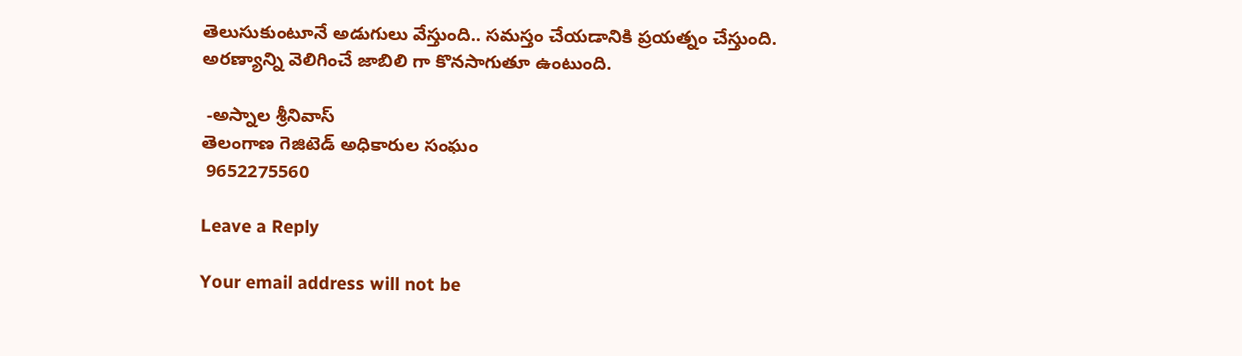తెలుసుకుంటూనే అడుగులు వేస్తుంది.. సమస్తం చేయడానికి ప్రయత్నం చేస్తుంది. అరణ్యాన్ని వెలిగించే జాబిలి గా కొనసాగుతూ ఉంటుంది.

 -అస్నాల శ్రీనివాస్
తెలంగాణ గెజిటెడ్ అధికారుల సంఘం
 9652275560

Leave a Reply

Your email address will not be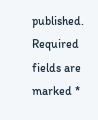published. Required fields are marked *